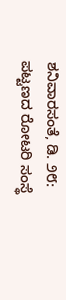ಶನಿವಾರಸಂತೆ, ಡಿ. ೨೮: ಪಟ್ಟಣದ ರೋಟರಿ ಸಂಸ್ಥೆ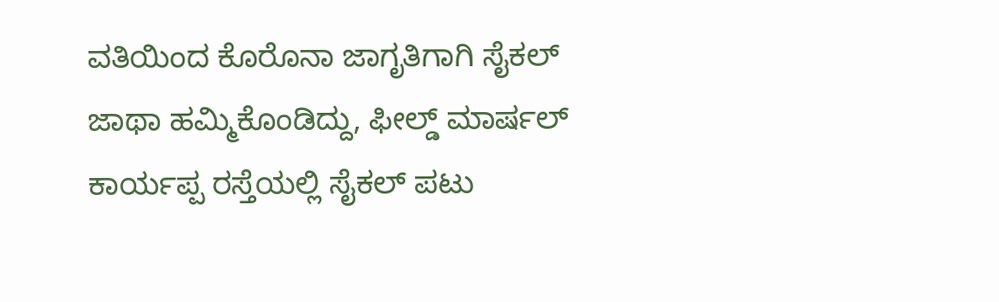ವತಿಯಿಂದ ಕೊರೊನಾ ಜಾಗೃತಿಗಾಗಿ ಸೈಕಲ್ ಜಾಥಾ ಹಮ್ಮಿಕೊಂಡಿದ್ದು, ಫೀಲ್ಡ್ ಮಾರ್ಷಲ್ ಕಾರ್ಯಪ್ಪ ರಸ್ತೆಯಲ್ಲಿ ಸೈಕಲ್ ಪಟು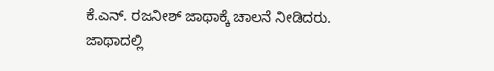ಕೆ.ಎನ್. ರಜನೀಶ್ ಜಾಥಾಕ್ಕೆ ಚಾಲನೆ ನೀಡಿದರು.
ಜಾಥಾದಲ್ಲಿ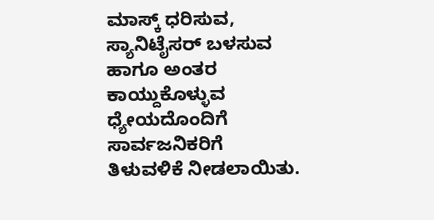ಮಾಸ್ಕ್ ಧರಿಸುವ, ಸ್ಯಾನಿಟೈಸರ್ ಬಳಸುವ ಹಾಗೂ ಅಂತರ ಕಾಯ್ದುಕೊಳ್ಳುವ ಧ್ಯೇಯದೊಂದಿಗೆ ಸಾರ್ವಜನಿಕರಿಗೆ ತಿಳುವಳಿಕೆ ನೀಡಲಾಯಿತು.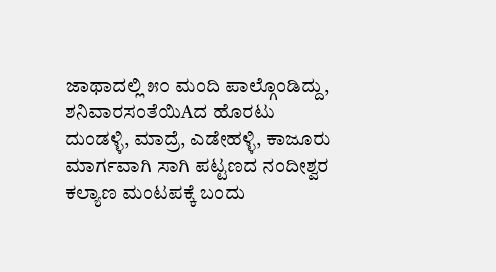ಜಾಥಾದಲ್ಲಿ ೫೦ ಮಂದಿ ಪಾಲ್ಗೊಂಡಿದ್ದು, ಶನಿವಾರಸಂತೆಯಿAದ ಹೊರಟು ದುಂಡಳ್ಳಿ, ಮಾದ್ರೆ, ಎಡೇಹಳ್ಳಿ, ಕಾಜೂರು ಮಾರ್ಗವಾಗಿ ಸಾಗಿ ಪಟ್ಟಣದ ನಂದೀಶ್ವರ ಕಲ್ಯಾಣ ಮಂಟಪಕ್ಕೆ ಬಂದು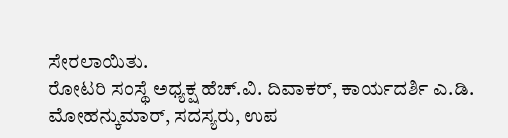ಸೇರಲಾಯಿತು.
ರೋಟರಿ ಸಂಸ್ಥೆ ಅಧ್ಯಕ್ಷ ಹೆಚ್.ವಿ. ದಿವಾಕರ್, ಕಾರ್ಯದರ್ಶಿ ಎ.ಡಿ. ಮೋಹನ್ಕುಮಾರ್, ಸದಸ್ಯರು, ಉಪ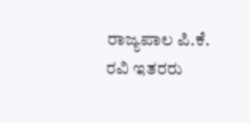ರಾಜ್ಯಪಾಲ ಪಿ.ಕೆ. ರವಿ ಇತರರು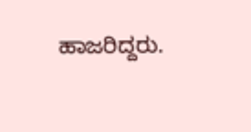ಹಾಜರಿದ್ದರು.